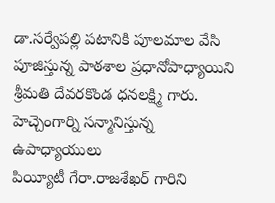డా.సర్వేపల్లి పటానికి పూలమాల వేసి పూజిస్తున్న పాఠశాల ప్రధానోపాధ్యాయిని శ్రీమతి దేవరకొండ ధనలక్ష్మి గారు.
హెచ్చెంగార్ని సన్మానిస్తున్న ఉపాధ్యాయులు
పియ్యీటీ గేరా.రాజశేఖర్ గారిని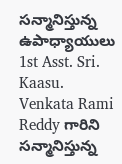సన్మానిస్తున్న ఉపాధ్యాయులు
1st Asst. Sri. Kaasu. Venkata Rami Reddy గారిని సన్మానిస్తున్న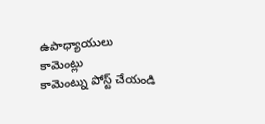ఉపాధ్యాయులు
కామెంట్లు
కామెంట్ను పోస్ట్ చేయండి